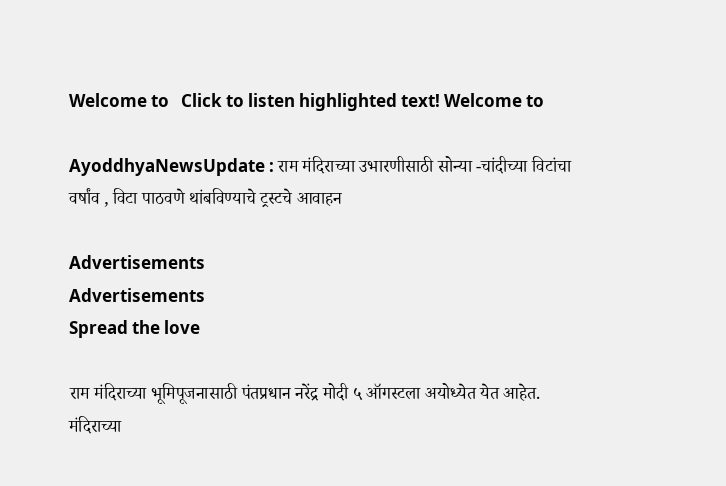Welcome to   Click to listen highlighted text! Welcome to

AyoddhyaNewsUpdate : राम मंदिराच्या उभारणीसाठी सोन्या -चांदीच्या विटांचा वर्षांव , विटा पाठवणे थांबविण्याचे ट्रस्टचे आवाहन

Advertisements
Advertisements
Spread the love

राम मंदिराच्या भूमिपूजनासाठी पंतप्रधान नरेंद्र मोदी ५ ऑगस्टला अयोध्येत येत आहेत. मंदिराच्या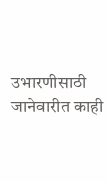उभारणीसाठी जानेवारीत काही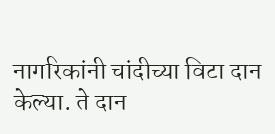नागरिकांनी चांदीच्या विटा दान केल्या. ते दान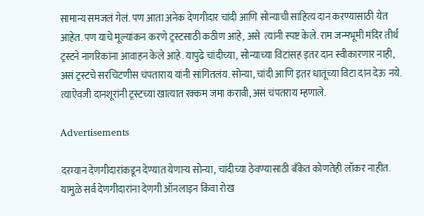सामान्य समजलं गेलं. पण आता अनेक देणगीदार चांदी आणि सोन्याची साहित्य दान करण्यासाठी येत आहेत. पण याचे मूल्यांकन करणे ट्रस्टसाठी कठीण आहे, असे  त्यांनी स्पष्ट केले. राम जन्मभूमी मंदिर तीर्थ ट्रस्टने नागरिकांना आवाहन केले आहे. यापुढे चांदीच्या, सोन्याच्या विटांसह इतर दान स्वीकारणार नाही, असं ट्रस्टचे सरचिटणीस चंपताराय यांनी सांगितलंय. सोन्या, चांदी आणि इतर धातूंच्या विटा दान देऊ नये. त्याऐवजी दानशूरांनी ट्रस्टच्या खात्यात रक्कम जमा करावी, असं चंपतराय म्हणाले.

Advertisements

दरम्यान देणगीदारांकडून देण्यात येणाऱ्य सोन्या, चांदीच्या ठेवण्यासाठी बँकेत कोणतेही लॉकर नाहीत. यामुळे सर्व देणगीदारांना देणगी ऑनलाइन किंवा रोख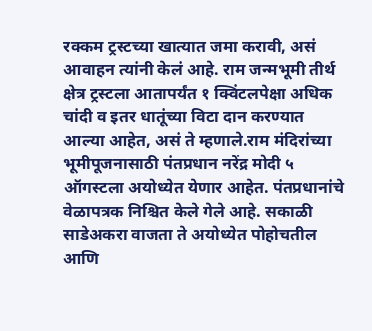रक्कम ट्रस्टच्या खात्यात जमा करावी, असं आवाहन त्यांनी केलं आहे. राम जन्मभूमी तीर्थ क्षेत्र ट्रस्टला आतापर्यंत १ क्विंटलपेक्षा अधिक चांदी व इतर धातूंच्या विटा दान करण्यात आल्या आहेत, असं ते म्हणाले.राम मंदिरांच्या भूमीपूजनासाठी पंतप्रधान नरेंद्र मोदी ५ ऑगस्टला अयोध्येत येणार आहेत. पंतप्रधानांचे वेळापत्रक निश्चित केले गेले आहे. सकाळी साडेअकरा वाजता ते अयोध्येत पोहोचतील आणि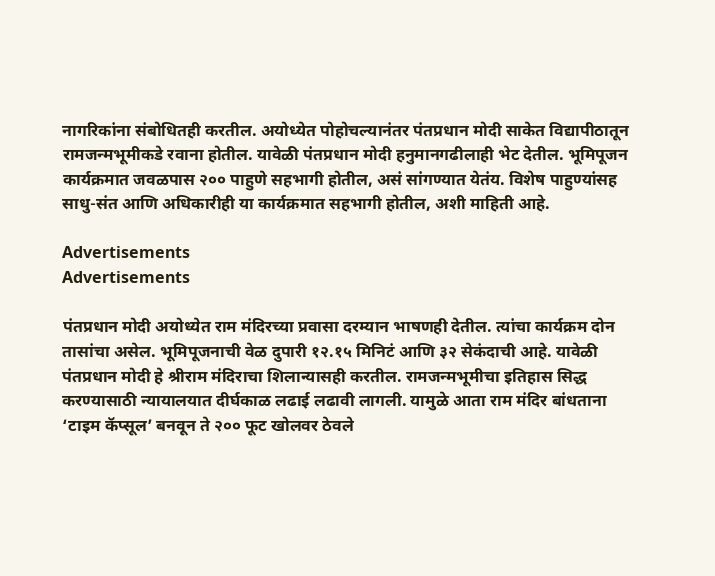नागरिकांना संबोधितही करतील. अयोध्येत पोहोचल्यानंतर पंतप्रधान मोदी साकेत विद्यापीठातून रामजन्मभूमीकडे रवाना होतील. यावेळी पंतप्रधान मोदी हनुमानगढीलाही भेट देतील. भूमिपूजन कार्यक्रमात जवळपास २०० पाहुणे सहभागी होतील, असं सांगण्यात येतंय. विशेष पाहुण्यांसह साधु-संत आणि अधिकारीही या कार्यक्रमात सहभागी होतील, अशी माहिती आहे.

Advertisements
Advertisements

पंतप्रधान मोदी अयोध्येत राम मंदिरच्या प्रवासा दरम्यान भाषणही देतील. त्यांचा कार्यक्रम दोन तासांचा असेल. भूमिपूजनाची वेळ दुपारी १२.१५ मिनिटं आणि ३२ सेकंदाची आहे. यावेळी पंतप्रधान मोदी हे श्रीराम मंदिराचा शिलान्यासही करतील. रामजन्मभूमीचा इतिहास सिद्ध करण्यासाठी न्यायालयात दीर्घकाळ लढाई लढावी लागली. यामुळे आता राम मंदिर बांधताना ‘टाइम कॅप्सूल’ बनवून ते २०० फूट खोलवर ठेवले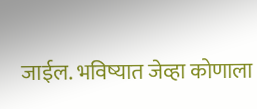जाईल. भविष्यात जेव्हा कोणाला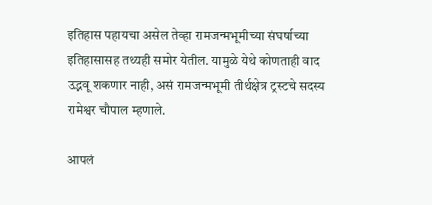इतिहास पहायचा असेल तेव्हा रामजन्मभूमीच्या संघर्षाच्या इतिहासासह तथ्यही समोर येतील. यामुळे येथे कोणताही वाद उद्भवू शकणार नाही, असं रामजन्मभूमी तीर्थक्षेत्र ट्रस्टचे सदस्य रामेश्वर चौपाल म्हणाले.

आपलं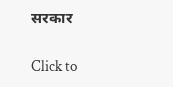सरकार

Click to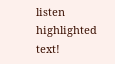listen highlighted text!